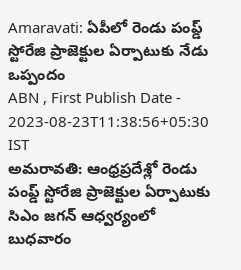Amaravati: ఏపీలో రెండు పంప్డ్ స్టోరేజి ప్రాజెక్టుల ఏర్పాటుకు నేడు ఒప్పందం
ABN , First Publish Date - 2023-08-23T11:38:56+05:30 IST
అమరావతి: ఆంధ్రప్రదేశ్లో రెండు పంప్డ్ స్టోరేజి ప్రాజెక్టుల ఏర్పాటుకు సిఎం జగన్ ఆధ్వర్యంలో బుధవారం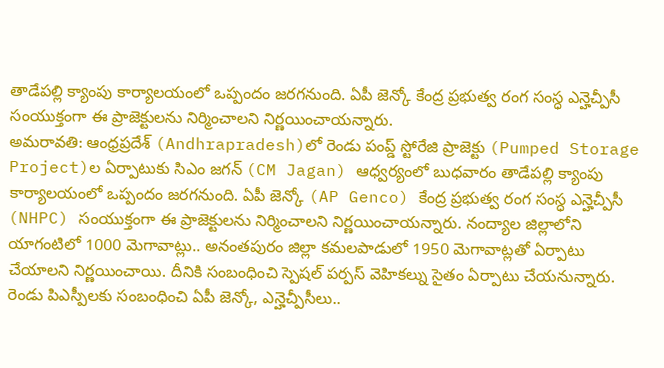తాడేపల్లి క్యాంపు కార్యాలయంలో ఒప్పందం జరగనుంది. ఏపీ జెన్కో కేంద్ర ప్రభుత్వ రంగ సంస్ధ ఎన్హెచ్పీసీ సంయుక్తంగా ఈ ప్రాజెక్టులను నిర్మించాలని నిర్ణయించాయన్నారు.
అమరావతి: ఆంధ్రప్రదేశ్ (Andhrapradesh)లో రెండు పంప్డ్ స్టోరేజి ప్రాజెక్టు (Pumped Storage Project)ల ఏర్పాటుకు సిఎం జగన్ (CM Jagan) ఆధ్వర్యంలో బుధవారం తాడేపల్లి క్యాంపు కార్యాలయంలో ఒప్పందం జరగనుంది. ఏపీ జెన్కో (AP Genco) కేంద్ర ప్రభుత్వ రంగ సంస్ధ ఎన్హెచ్పీసీ (NHPC) సంయుక్తంగా ఈ ప్రాజెక్టులను నిర్మించాలని నిర్ణయించాయన్నారు. నంద్యాల జిల్లాలోని యాగంటిలో 1000 మెగావాట్లు.. అనంతపురం జిల్లా కమలపాడులో 1950 మెగావాట్లతో ఏర్పాటు చేయాలని నిర్ణయించాయి. దీనికి సంబంధించి స్పెషల్ పర్పస్ వెహికల్ను సైతం ఏర్పాటు చేయనున్నారు. రెండు పిఎస్పీలకు సంబంధించి ఏపీ జెన్కో, ఎన్హెచ్పీసీలు..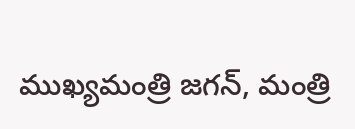ముఖ్యమంత్రి జగన్, మంత్రి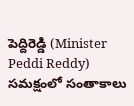పెద్దిరెడ్డి (Minister Peddi Reddy) సమక్షంలో సంతాకాలు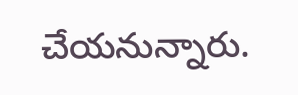చేయనున్నారు.